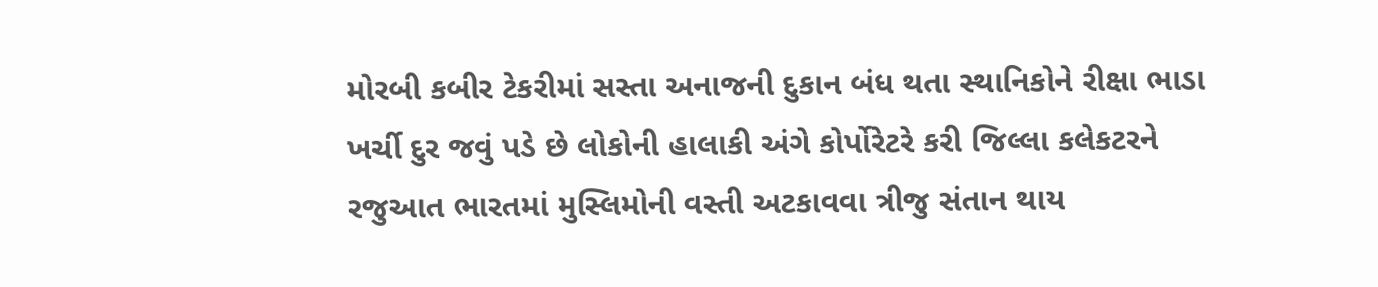મોરબી કબીર ટેકરીમાં સસ્તા અનાજની દુકાન બંધ થતા સ્થાનિકોને રીક્ષા ભાડા ખર્ચી દુર જવું પડે છે લોકોની હાલાકી અંગે કોર્પોરેટરે કરી જિલ્લા કલેકટરને રજુઆત ભારતમાં મુસ્લિમોની વસ્તી અટકાવવા ત્રીજુ સંતાન થાય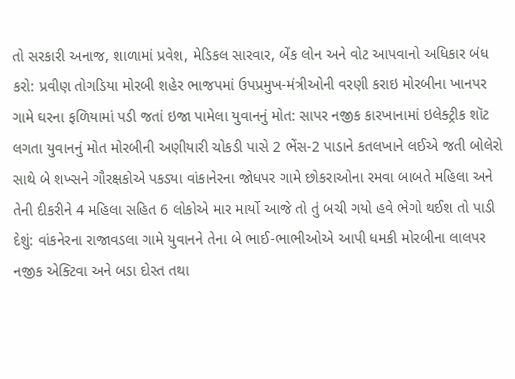તો સરકારી અનાજ, શાળામાં પ્રવેશ, મેડિકલ સારવાર, બેંક લોન અને વોટ આપવાનો અધિકાર બંધ કરો: પ્રવીણ તોગડિયા મોરબી શહેર ભાજપમાં ઉપપ્રમુખ-મંત્રીઓની વરણી કરાઇ મોરબીના ખાનપર ગામે ઘરના ફળિયામાં પડી જતાં ઇજા પામેલા યુવાનનું મોત: સાપર નજીક કારખાનામાં ઇલેક્ટ્રીક શૉટ લગતા યુવાનનું મોત મોરબીની અણીયારી ચોકડી પાસે 2 ભેંસ-2 પાડાને કતલખાને લઈએ જતી બોલેરો સાથે બે શખ્સને ગૌરક્ષકોએ પકડ્યા વાંકાનેરના જોધપર ગામે છોકરાઓના રમવા બાબતે મહિલા અને તેની દીકરીને 4 મહિલા સહિત 6 લોકોએ માર માર્યો આજે તો તું બચી ગયો હવે ભેગો થઈશ તો પાડી દેશું: વાંકનેરના રાજાવડલા ગામે યુવાનને તેના બે ભાઈ-ભાભીઓએ આપી ધમકી મોરબીના લાલપર નજીક એક્ટિવા અને બડા દોસ્ત તથા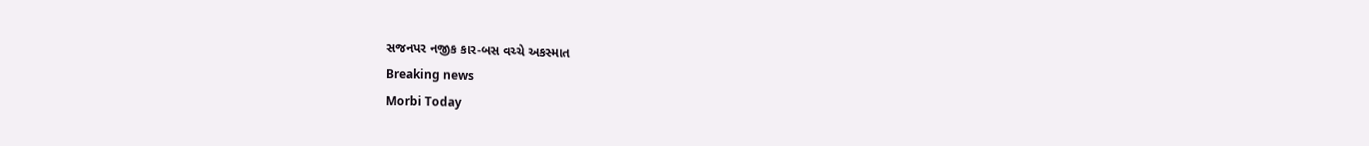સજનપર નજીક કાર-બસ વચ્ચે અકસ્માત
Breaking news
Morbi Today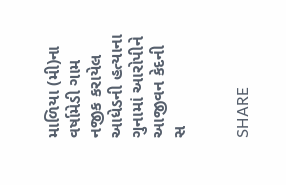માળિયા (મી)ના વર્ષામેડી ગામ નજીક કરાયેલ આધેડની હત્યાના ગુનામાં આરોપીને આજીવન કેદની સ


SHARE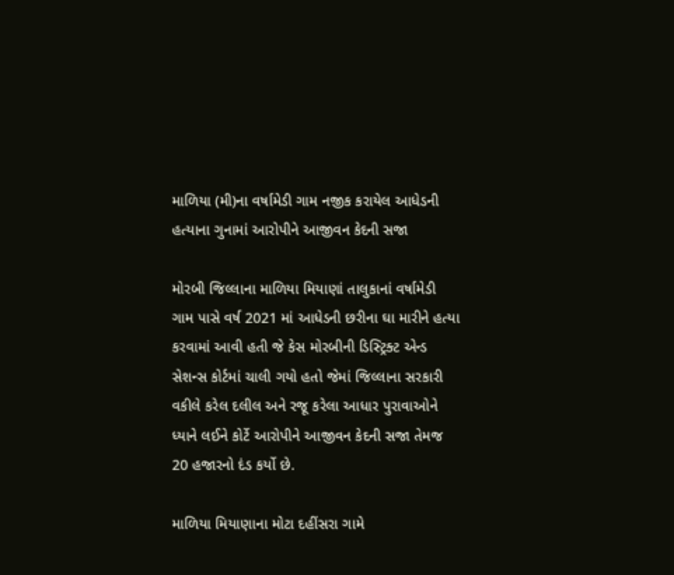માળિયા (મી)ના વર્ષામેડી ગામ નજીક કરાયેલ આધેડની હત્યાના ગુનામાં આરોપીને આજીવન કેદની સજા

મોરબી જિલ્લાના માળિયા મિયાણાં તાલુકાનાં વર્ષામેડી ગામ પાસે વર્ષ 2021 માં આધેડની છરીના ઘા મારીને હત્યા કરવામાં આવી હતી જે કેસ મોરબીની ડિસ્ટ્રિક્ટ એન્ડ સેશન્સ કોર્ટમાં ચાલી ગયો હતો જેમાં જિલ્લાના સરકારી વકીલે કરેલ દલીલ અને રજૂ કરેલા આધાર પુરાવાઓને ધ્યાને લઈને કોર્ટે આરોપીને આજીવન કેદની સજા તેમજ 20 હજારનો દંડ કર્યો છે.

માળિયા મિયાણાના મોટા દહીંસરા ગામે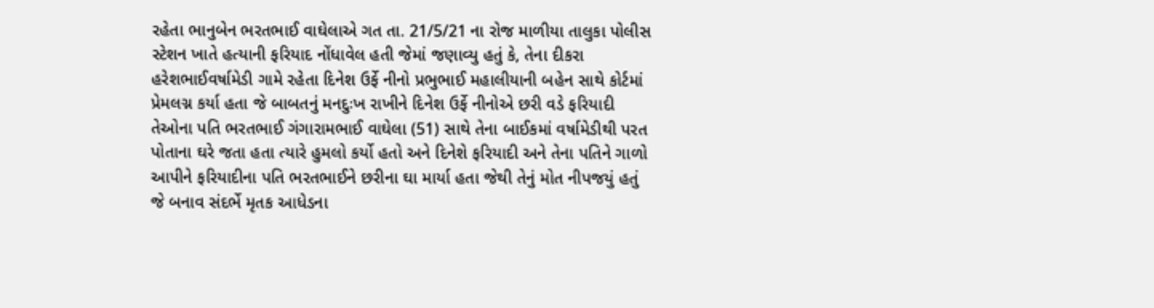રહેતા ભાનુબેન ભરતભાઈ વાઘેલાએ ગત તા. 21/5/21 ના રોજ માળીયા તાલુકા પોલીસ સ્ટેશન ખાતે હત્યાની ફરિયાદ નોંધાવેલ હતી જેમાં જણાવ્યુ હતું કે, તેના દીકરા હરેશભાઈવર્ષામેડી ગામે રહેતા દિનેશ ઉર્ફે નીનો પ્રભુભાઈ મહાલીયાની બહેન સાથે કોર્ટમાં પ્રેમલગ્ન કર્યા હતા જે બાબતનું મનદુઃખ રાખીને દિનેશ ઉર્ફે નીનોએ છરી વડે ફરિયાદી તેઓના પતિ ભરતભાઈ ગંગારામભાઈ વાઘેલા (51) સાથે તેના બાઈકમાં વર્ષામેડીથી પરત પોતાના ઘરે જતા હતા ત્યારે હુમલો કર્યો હતો અને દિનેશે ફરિયાદી અને તેના પતિને ગાળો આપીને ફરિયાદીના પતિ ભરતભાઈને છરીના ઘા માર્યા હતા જેથી તેનું મોત નીપજયું હતું જે બનાવ સંદર્ભે મૃતક આધેડના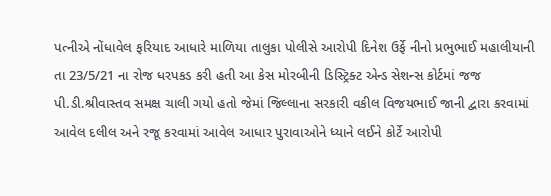પત્નીએ નોંધાવેલ ફરિયાદ આધારે માળિયા તાલુકા પોલીસે આરોપી દિનેશ ઉર્ફે નીનો પ્રભુભાઈ મહાલીયાની તા 23/5/21 ના રોજ ધરપકડ કરી હતી આ કેસ મોરબીની ડિસ્ટ્રિક્ટ એન્ડ સેશન્સ કોર્ટમાં જજ પી.ડી.શ્રીવાસ્તવ સમક્ષ ચાલી ગયો હતો જેમાં જિલ્લાના સરકારી વકીલ વિજયભાઈ જાની દ્વારા કરવામાં આવેલ દલીલ અને રજૂ કરવામાં આવેલ આધાર પુરાવાઓને ધ્યાને લઈને કોર્ટે આરોપી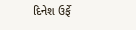દિનેશ ઉર્ફે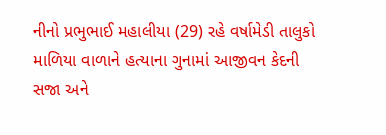નીનો પ્રભુભાઈ મહાલીયા (29) રહે વર્ષામેડી તાલુકો માળિયા વાળાને હત્યાના ગુનામાં આજીવન કેદની સજા અને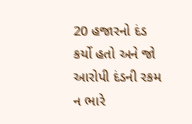20 હજારનો દંડ કર્યો હતો અને જો આરોપી દંડની રકમ ન ભારે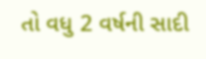તો વધુ 2 વર્ષની સાદી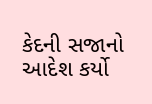કેદની સજાનો આદેશ કર્યો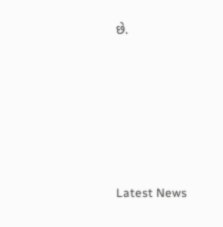છે.






Latest News